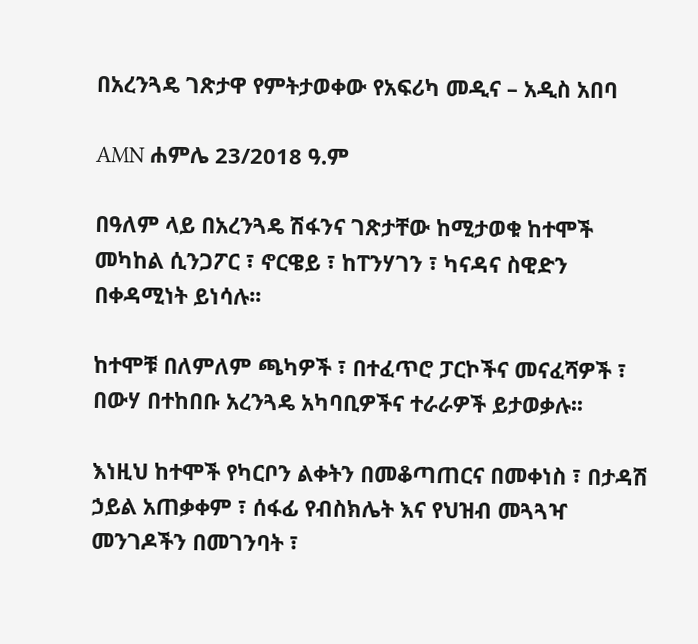በአረንጓዴ ገጽታዋ የምትታወቀው የአፍሪካ መዲና – አዲስ አበባ

AMN ሐምሌ 23/2018 ዓ.ም

በዓለም ላይ በአረንጓዴ ሽፋንና ገጽታቸው ከሚታወቁ ከተሞች መካከል ሲንጋፖር ፣ ኖርዌይ ፣ ከፐንሃገን ፣ ካናዳና ስዊድን በቀዳሚነት ይነሳሉ፡፡

ከተሞቹ በለምለም ጫካዎች ፣ በተፈጥሮ ፓርኮችና መናፈሻዎች ፣ በውሃ በተከበቡ አረንጓዴ አካባቢዎችና ተራራዎች ይታወቃሉ፡፡

እነዚህ ከተሞች የካርቦን ልቀትን በመቆጣጠርና በመቀነስ ፣ በታዳሽ ኃይል አጠቃቀም ፣ ሰፋፊ የብስክሌት እና የህዝብ መጓጓዣ መንገዶችን በመገንባት ፣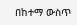በከተማ ውስጥ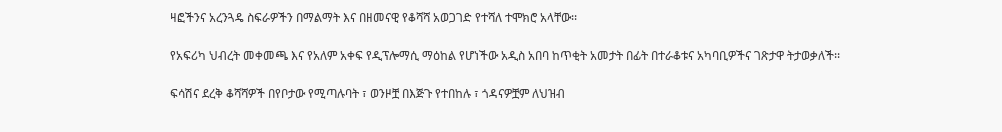ዛፎችንና አረንጓዴ ስፍራዎችን በማልማት እና በዘመናዊ የቆሻሻ አወጋገድ የተሻለ ተሞክሮ አላቸው፡፡

የአፍሪካ ህብረት መቀመጫ እና የአለም አቀፍ የዲፕሎማሲ ማዕከል የሆነችው አዲስ አበባ ከጥቂት አመታት በፊት በተራቆቱና አካባቢዎችና ገጽታዋ ትታወቃለች፡፡

ፍሳሽና ደረቅ ቆሻሻዎች በየቦታው የሚጣሉባት ፣ ወንዞቿ በእጅጉ የተበከሉ ፣ ጎዳናዎቿም ለህዝብ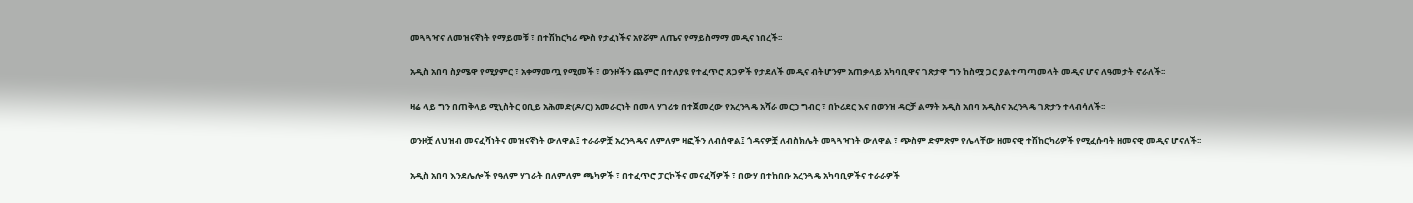መጓጓዣና ለመዝናኛነት የማይመቹ ፣ በተሽከርካሪ ጭስ የታፈነችና አየሯም ለጤና የማይስማማ መዲና ነበረች፡፡

አዲስ አበባ ስያሜዋ የሚያምር ፣ አቀማመጧ የሚመች ፣ ወንዞችን ጨምሮ በተለያዩ የተፈጥሮ ጸጋዎች የታደለች መዲና ብትሆንም አጠቃላይ አካባቢዋና ገጽታዋ ግን ከስሟ ጋር ያልተጣጣመላት መዲና ሆና ለዓመታት ኖራለች፡፡

ዛሬ ላይ ግን በጠቅላይ ሚኒስትር ዐቢይ አሕመድ(ዶ/ር) አመራርነት በመላ ሃገሪቱ በተጀመረው የአረንጓዴ አሻራ መርኃ ግብር ፣ በኮሪደር እና በወንዝ ዳርቻ ልማት አዲስ አበባ አዲስና አረንጓዴ ገጽታን ተላብሳለች፡፡

ወንዞቿ ለህዝብ መናፈሻነትና መዝናኛነት ውለዋል፤ ተራራዎቿ አረንጓዴና ለምለም ዛፎችን ለብሰዋል፤ ጎዳናዎቿ ለብስክሌት መጓጓዣነት ውለዋል ፣ ጭስም ድምጽም የሌላቸው ዘመናዊ ተሽከርካሪዎች የሚፈሱባት ዘመናዊ መዲና ሆናለች፡፡

አዲስ አበባ እንደሌሎች የዓለም ሃገራት በለምለም ጫካዎች ፣ በተፈጥሮ ፓርኮችና መናፈሻዎች ፣ በውሃ በተከበቡ አረንጓዴ አካባቢዎችና ተራራዎች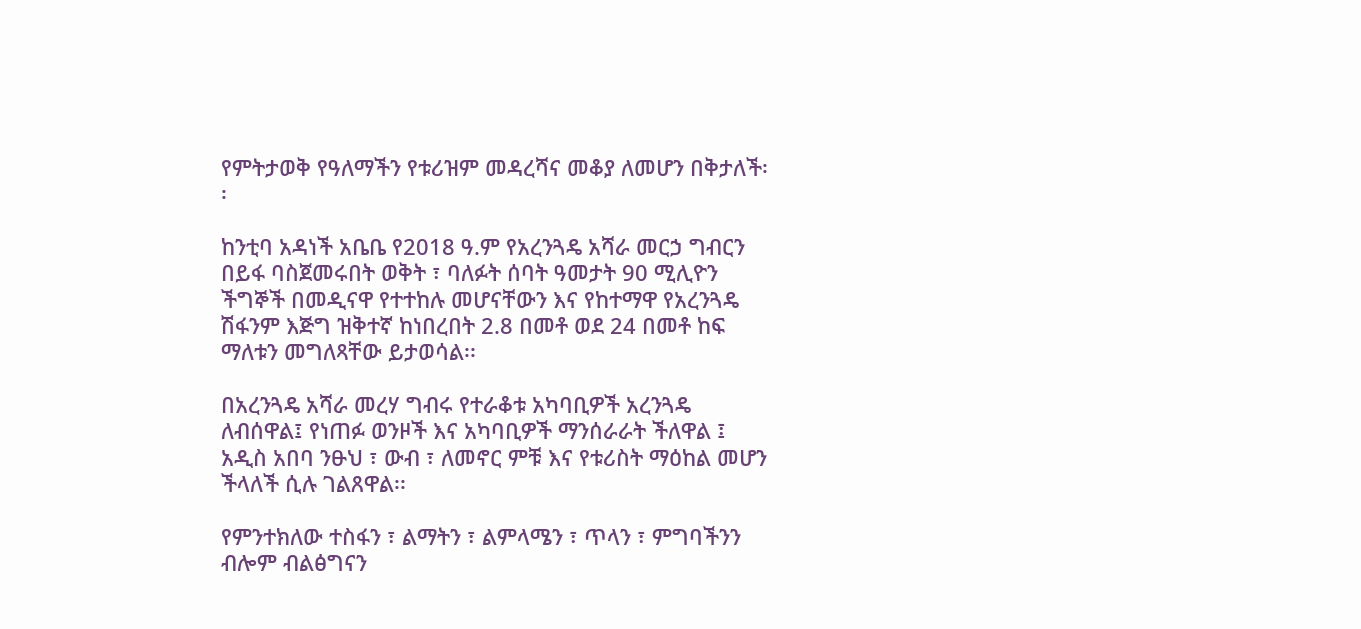የምትታወቅ የዓለማችን የቱሪዝም መዳረሻና መቆያ ለመሆን በቅታለች፡፡

ከንቲባ አዳነች አቤቤ የ2018 ዓ.ም የአረንጓዴ አሻራ መርኃ ግብርን በይፋ ባስጀመሩበት ወቅት ፣ ባለፉት ሰባት ዓመታት 90 ሚሊዮን ችግኞች በመዲናዋ የተተከሉ መሆናቸውን እና የከተማዋ የአረንጓዴ ሽፋንም እጅግ ዝቅተኛ ከነበረበት 2.8 በመቶ ወደ 24 በመቶ ከፍ ማለቱን መግለጻቸው ይታወሳል፡፡

በአረንጓዴ አሻራ መረሃ ግብሩ የተራቆቱ አካባቢዎች አረንጓዴ ለብሰዋል፤ የነጠፉ ወንዞች እና አካባቢዎች ማንሰራራት ችለዋል ፤ አዲስ አበባ ንፁህ ፣ ውብ ፣ ለመኖር ምቹ እና የቱሪስት ማዕከል መሆን ችላለች ሲሉ ገልጸዋል፡፡

የምንተክለው ተስፋን ፣ ልማትን ፣ ልምላሜን ፣ ጥላን ፣ ምግባችንን ብሎም ብልፅግናን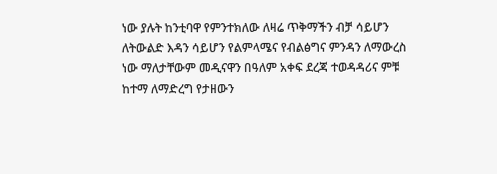ነው ያሉት ከንቲባዋ የምንተክለው ለዛሬ ጥቅማችን ብቻ ሳይሆን ለትውልድ እዳን ሳይሆን የልምላሜና የብልፅግና ምንዳን ለማውረስ ነው ማለታቸውም መዲናዋን በዓለም አቀፍ ደረጃ ተወዳዳሪና ምቹ ከተማ ለማድረግ የታዘውን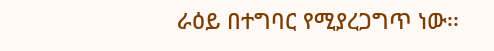ራዕይ በተግባር የሚያረጋግጥ ነው፡፡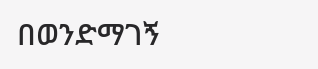በወንድማገኝ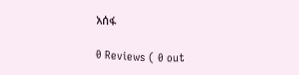አሰፋ

0 Reviews ( 0 out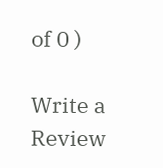of 0 )

Write a Review